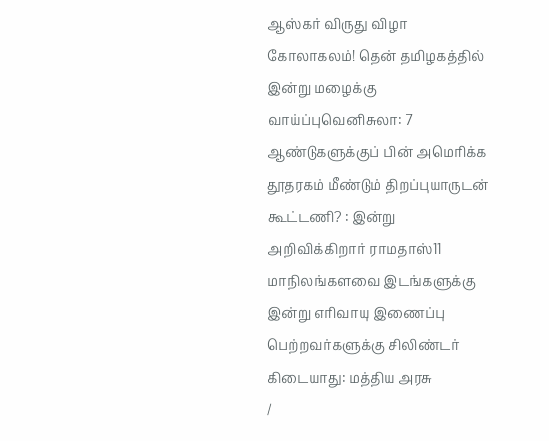ஆஸ்கர் விருது விழா கோலாகலம்! தென் தமிழகத்தில் இன்று மழைக்கு வாய்ப்புவெனிசுலா: 7 ஆண்டுகளுக்குப் பின் அமெரிக்க தூதரகம் மீண்டும் திறப்புயாருடன் கூட்டணி? : இன்று அறிவிக்கிறார் ராமதாஸ்11 மாநிலங்களவை இடங்களுக்கு இன்று எரிவாயு இணைப்பு பெற்றவர்களுக்கு சிலிண்டர் கிடையாது: மத்திய அரசு
/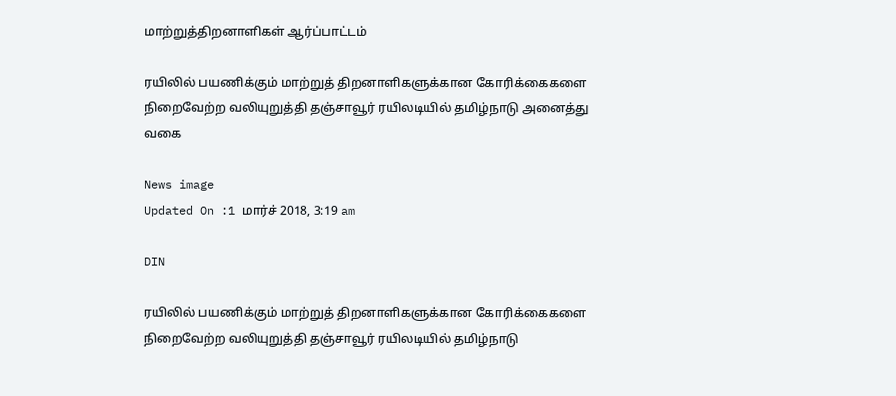மாற்றுத்திறனாளிகள் ஆர்ப்பாட்டம்

ரயிலில் பயணிக்கும் மாற்றுத் திறனாளிகளுக்கான கோரிக்கைகளை நிறைவேற்ற வலியுறுத்தி தஞ்சாவூர் ரயிலடியில் தமிழ்நாடு அனைத்து வகை

News image
Updated On :1 மார்ச் 2018, 3:19 am

DIN

ரயிலில் பயணிக்கும் மாற்றுத் திறனாளிகளுக்கான கோரிக்கைகளை நிறைவேற்ற வலியுறுத்தி தஞ்சாவூர் ரயிலடியில் தமிழ்நாடு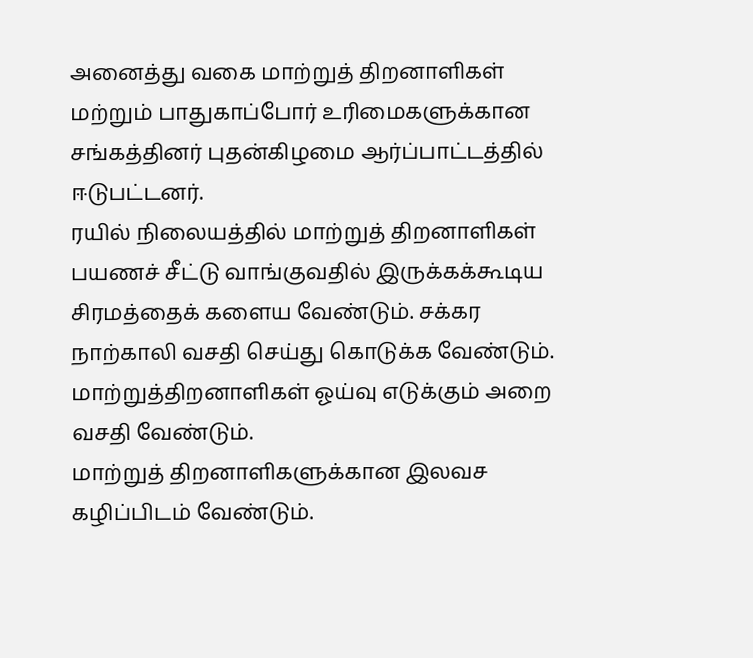அனைத்து வகை மாற்றுத் திறனாளிகள் மற்றும் பாதுகாப்போர் உரிமைகளுக்கான சங்கத்தினர் புதன்கிழமை ஆர்ப்பாட்டத்தில் ஈடுபட்டனர்.
ரயில் நிலையத்தில் மாற்றுத் திறனாளிகள் பயணச் சீட்டு வாங்குவதில் இருக்கக்கூடிய சிரமத்தைக் களைய வேண்டும். சக்கர நாற்காலி வசதி செய்து கொடுக்க வேண்டும். மாற்றுத்திறனாளிகள் ஓய்வு எடுக்கும் அறை வசதி வேண்டும்.
மாற்றுத் திறனாளிகளுக்கான இலவச கழிப்பிடம் வேண்டும்.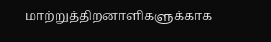மாற்றுத்திறனாளிகளுக்காக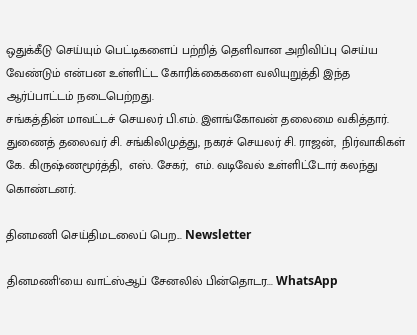ஒதுக்கீடு செய்யும் பெட்டிகளைப் பற்றித் தெளிவான அறிவிப்பு செய்ய வேண்டும் என்பன உள்ளிட்ட கோரிக்கைகளை வலியுறுத்தி இந்த ஆர்ப்பாட்டம் நடைபெற்றது.
சங்கத்தின் மாவட்டச் செயலர் பி.எம். இளங்கோவன் தலைமை வகித்தார். துணைத் தலைவர் சி. சங்கிலிமுத்து, நகரச் செயலர் சி. ராஜன்,  நிர்வாகிகள் கே. கிருஷ்ணமூர்த்தி,  எஸ். சேகர்,  எம். வடிவேல் உள்ளிட்டோர் கலந்து கொண்டனர்.

தினமணி செய்திமடலைப் பெற... Newsletter

தினமணி'யை வாட்ஸ்ஆப் சேனலில் பின்தொடர... WhatsApp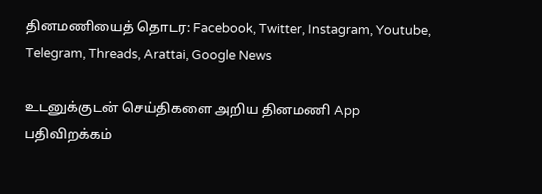தினமணியைத் தொடர: Facebook, Twitter, Instagram, Youtube, Telegram, Threads, Arattai, Google News

உடனுக்குடன் செய்திகளை அறிய தினமணி App பதிவிறக்கம்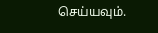செய்யவும்.